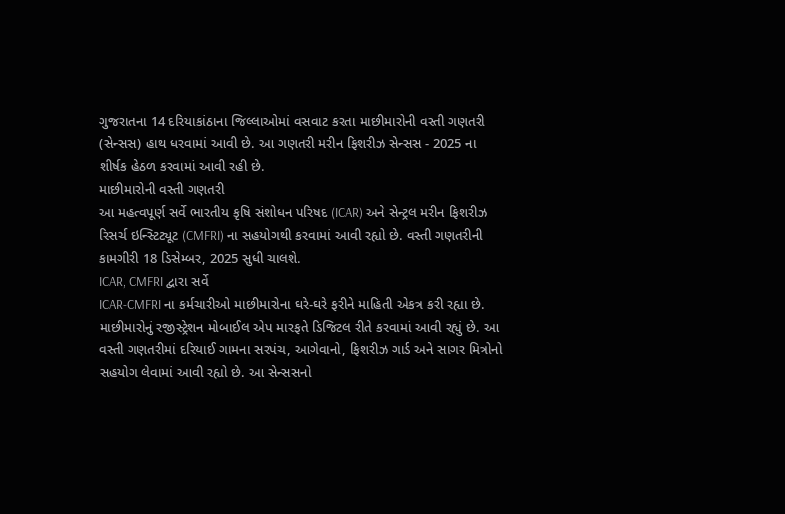ગુજરાતના 14 દરિયાકાંઠાના જિલ્લાઓમાં વસવાટ કરતા માછીમારોની વસ્તી ગણતરી (સેન્સસ) હાથ ધરવામાં આવી છે. આ ગણતરી મરીન ફિશરીઝ સેન્સસ - 2025 ના શીર્ષક હેઠળ કરવામાં આવી રહી છે.
માછીમારોની વસ્તી ગણતરી
આ મહત્વપૂર્ણ સર્વે ભારતીય કૃષિ સંશોધન પરિષદ (ICAR) અને સેન્ટ્રલ મરીન ફિશરીઝ રિસર્ચ ઇન્સ્ટિટ્યૂટ (CMFRI) ના સહયોગથી કરવામાં આવી રહ્યો છે. વસ્તી ગણતરીની કામગીરી 18 ડિસેમ્બર, 2025 સુધી ચાલશે.
ICAR, CMFRI દ્વારા સર્વે
ICAR-CMFRI ના કર્મચારીઓ માછીમારોના ઘરે-ઘરે ફરીને માહિતી એકત્ર કરી રહ્યા છે. માછીમારોનું રજીસ્ટ્રેશન મોબાઈલ એપ મારફતે ડિજિટલ રીતે કરવામાં આવી રહ્યું છે. આ વસ્તી ગણતરીમાં દરિયાઈ ગામના સરપંચ, આગેવાનો, ફિશરીઝ ગાર્ડ અને સાગર મિત્રોનો સહયોગ લેવામાં આવી રહ્યો છે. આ સેન્સસનો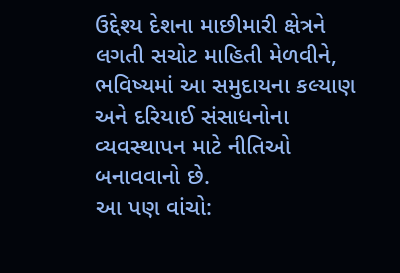ઉદ્દેશ્ય દેશના માછીમારી ક્ષેત્રને લગતી સચોટ માહિતી મેળવીને, ભવિષ્યમાં આ સમુદાયના કલ્યાણ અને દરિયાઈ સંસાધનોના વ્યવસ્થાપન માટે નીતિઓ બનાવવાનો છે.
આ પણ વાંચો: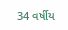34 વર્ષીય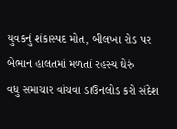યુવકનું શંકાસ્પદ મોત, બીલખા રોડ પર બેભાન હાલતમાં મળતાં રહસ્ય ઘેરું
વધુ સમાચાર વાંચવા ડાઉનલોડ કરો સંદેશ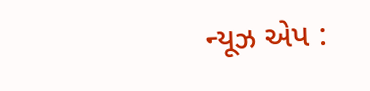ન્યૂઝ એપ :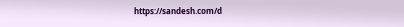https://sandesh.com/d